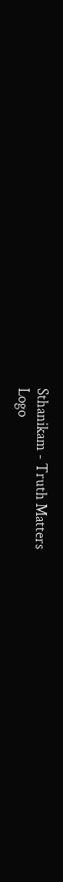Sthanikam - Truth Matters
Logo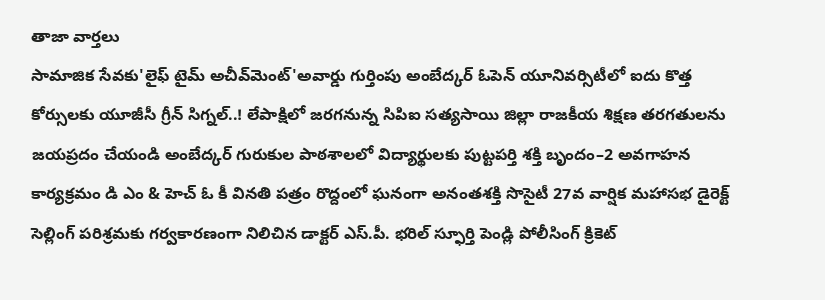తాజా వార్తలు
సామాజిక సేవకు'లైఫ్ టైమ్ అచీవ్‌మెంట్'అవార్డు గుర్తింపు అంబేద్కర్ ఓపెన్ యూనివర్సిటీలో ఐదు కొత్త కోర్సులకు యూజీసీ గ్రీన్ సిగ్నల్..! లేపాక్షిలో జరగనున్న సిపిఐ సత్యసాయి జిల్లా రాజకీయ శిక్షణ తరగతులను జయప్రదం చేయండి అంబేద్కర్ గురుకుల పాఠశాలలో విద్యార్థులకు పుట్టపర్తి శక్తి బృందం–2 అవగాహన కార్యక్రమం డి ఎం & హెచ్ ఓ కీ వినతి పత్రం రొద్దంలో ఘనంగా అనంతశక్తి సొసైటీ 27వ వార్షిక మహాసభ డైరెక్ట్ సెల్లింగ్ పరిశ్రమకు గర్వకారణంగా నిలిచిన డాక్టర్ ఎస్.పీ. భరిల్ స్ఫూర్తి పెండ్లి పోలీసింగ్ క్రికెట్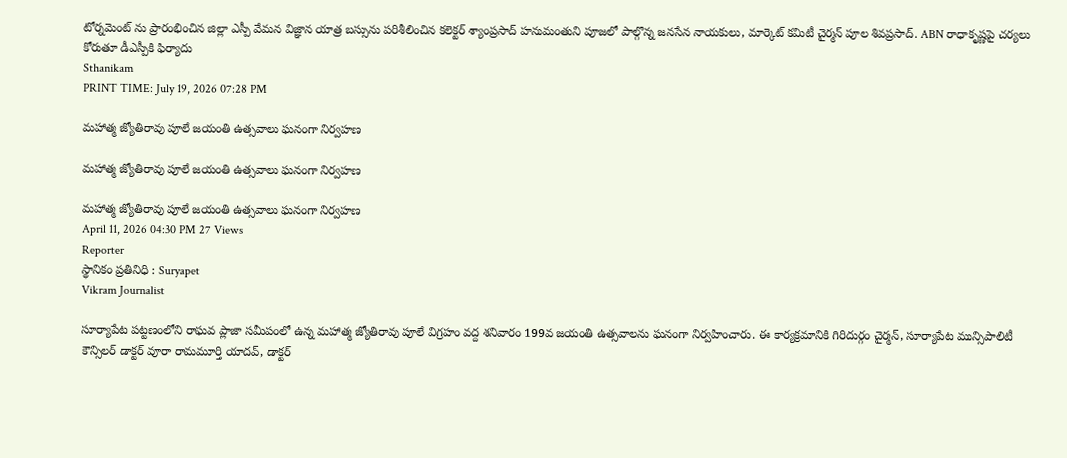టోర్నమెంట్ ను ప్రారంభించిన జిల్లా ఎస్పీ వేమన విజ్ఞాన యాత్ర బస్సును పరిశీలించిన కలెక్టర్ శ్యాంప్రసాద్ హనుమంతుని పూజలో పాల్గొన్న జనసేన నాయకులు, మార్కెట్ కమిటీ చైర్మన్ పూల శివప్రసాద్. ABN రాధాకృష్ణపై చర్యలు కోరుతూ డీఎస్పీకి ఫిర్యాదు
Sthanikam
PRINT TIME: July 19, 2026 07:28 PM

మహాత్మ జ్యోతిరావు పూలే జయంతి ఉత్సవాలు ఘనంగా నిర్వహణ

మహాత్మ జ్యోతిరావు పూలే జయంతి ఉత్సవాలు ఘనంగా నిర్వహణ

మహాత్మ జ్యోతిరావు పూలే జయంతి ఉత్సవాలు ఘనంగా నిర్వహణ
April 11, 2026 04:30 PM 27 Views
Reporter
స్థానికం ప్రతినిధి : Suryapet
Vikram Journalist

సూర్యాపేట పట్టణంలోని రాఘవ ప్లాజా సమీపంలో ఉన్న మహాత్మ జ్యోతిరావు పూలే విగ్రహం వద్ద శనివారం 199వ జయంతి ఉత్సవాలను ఘనంగా నిర్వహించారు. ఈ కార్యక్రమానికి గిరిదుర్గం చైర్మన్, సూర్యాపేట మున్సిపాలిటీ కౌన్సిలర్ డాక్టర్ వూరా రామమూర్తి యాదవ్, డాక్టర్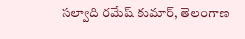సల్వాది రమేష్ కుమార్, తెలంగాణ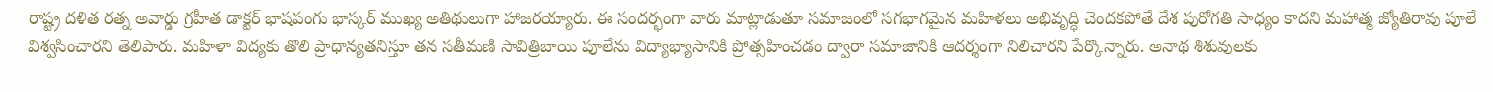రాష్ట్ర దళిత రత్న అవార్డు గ్రహీత డాక్టర్ భాషపంగు భాస్కర్ ముఖ్య అతిథులుగా హాజరయ్యారు. ఈ సందర్భంగా వారు మాట్లాడుతూ సమాజంలో సగభాగమైన మహిళలు అభివృద్ధి చెందకపోతే దేశ పురోగతి సాధ్యం కాదని మహాత్మ జ్యోతిరావు పూలే విశ్వసించారని తెలిపారు. మహిళా విద్యకు తొలి ప్రాధాన్యతనిస్తూ తన సతీమణి సావిత్రిబాయి పూలేను విద్యాభ్యాసానికి ప్రోత్సహించడం ద్వారా సమాజానికి ఆదర్శంగా నిలిచారని పేర్కొన్నారు. అనాథ శిశువులకు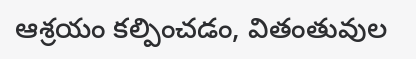ఆశ్రయం కల్పించడం, వితంతువుల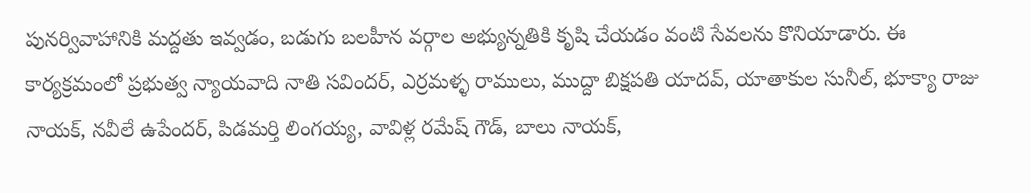పునర్వివాహానికి మద్దతు ఇవ్వడం, బడుగు బలహీన వర్గాల అభ్యున్నతికి కృషి చేయడం వంటి సేవలను కొనియాడారు. ఈ కార్యక్రమంలో ప్రభుత్వ న్యాయవాది నాతి సవిందర్, ఎర్రమళ్ళ రాములు, ముద్దా బిక్షపతి యాదవ్, యాతాకుల సునీల్, భూక్యా రాజు నాయక్, నవీలే ఉపేందర్, పిడమర్తి లింగయ్య, వావిళ్ల రమేష్ గౌడ్, బాలు నాయక్,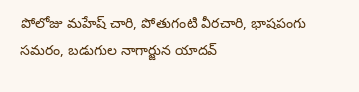పోలోజు మహేష్ చారి, పోతుగంటి వీరచారి, భాషపంగు సమరం, బడుగుల నాగార్జున యాదవ్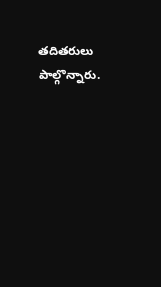తదితరులు పాల్గొన్నారు.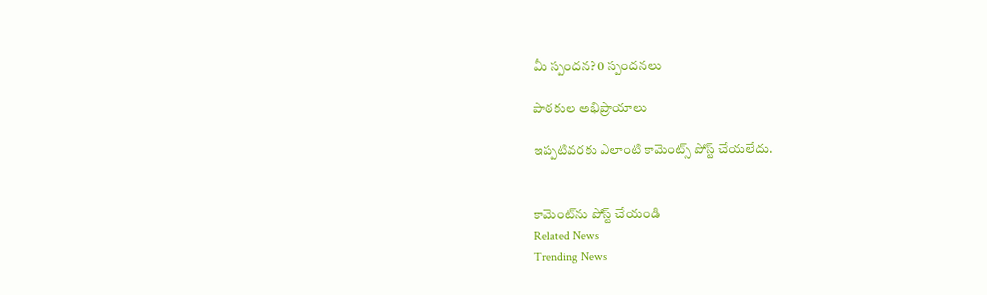మీ స్పందన? 0 స్పందనలు

పాఠకుల అభిప్రాయాలు

ఇప్పటివరకు ఎలాంటి కామెంట్స్ పోస్ట్ చేయలేదు.


కామెంట్‌ను పోస్ట్ చేయండి
Related News
Trending News